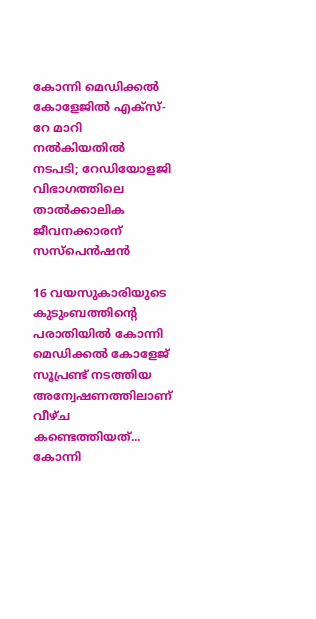കോന്നി മെഡിക്കൽ കോളേജിൽ എക്സ്-റേ മാറി നൽകിയതിൽ നടപടി; റേഡിയോളജി വിഭാഗത്തിലെ താൽക്കാലിക ജീവനക്കാരന് സസ്പെൻഷൻ

16 വയസുകാരിയുടെ കുടുംബത്തിന്റെ പരാതിയിൽ കോന്നി മെഡിക്കൽ കോളേജ് സൂപ്രണ്ട് നടത്തിയ അന്വേഷണത്തിലാണ് വീഴ്ച കണ്ടെത്തിയത്...
കോന്നി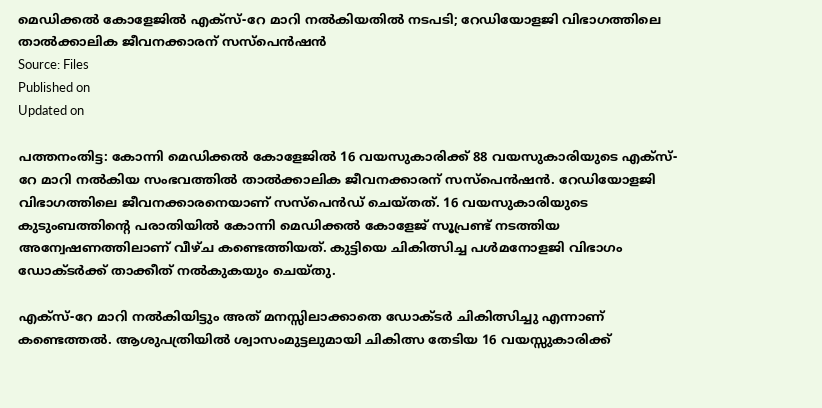മെഡിക്കൽ കോളേജിൽ എക്സ്-റേ മാറി നൽകിയതിൽ നടപടി; റേഡിയോളജി വിഭാഗത്തിലെ താൽക്കാലിക ജീവനക്കാരന് സസ്പെൻഷൻ
Source: Files
Published on
Updated on

പത്തനംതിട്ട: കോന്നി മെഡിക്കൽ കോളേജിൽ 16 വയസുകാരിക്ക് 88 വയസുകാരിയുടെ എക്സ്-റേ മാറി നൽകിയ സംഭവത്തിൽ താൽക്കാലിക ജീവനക്കാരന് സസ്പെൻഷൻ. റേഡിയോളജി വിഭാഗത്തിലെ ജീവനക്കാരനെയാണ് സസ്പെൻഡ് ചെയ്തത്. 16 വയസുകാരിയുടെ കുടുംബത്തിന്റെ പരാതിയിൽ കോന്നി മെഡിക്കൽ കോളേജ് സൂപ്രണ്ട് നടത്തിയ അന്വേഷണത്തിലാണ് വീഴ്ച കണ്ടെത്തിയത്. കുട്ടിയെ ചികിത്സിച്ച പൾമനോളജി വിഭാഗം ഡോക്ടർക്ക് താക്കീത് നൽകുകയും ചെയ്തു.

എക്സ്-റേ മാറി നൽകിയിട്ടും അത് മനസ്സിലാക്കാതെ ഡോക്ടർ ചികിത്സിച്ചു എന്നാണ് കണ്ടെത്തൽ. ആശുപത്രിയിൽ ശ്വാസംമുട്ടലുമായി ചികിത്സ തേടിയ 16 വയസ്സുകാരിക്ക്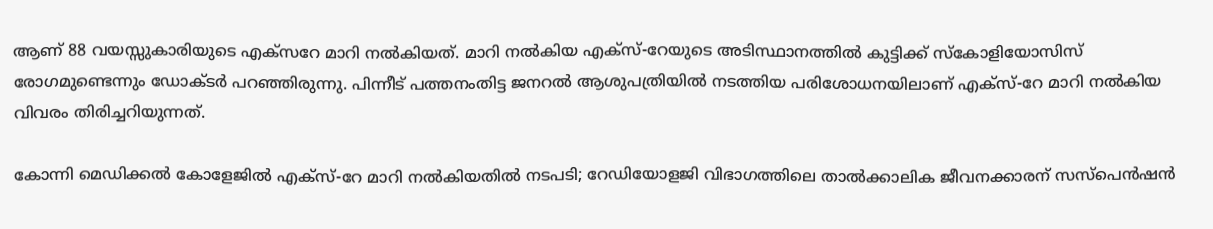ആണ് 88 വയസ്സുകാരിയുടെ എക്സറേ മാറി നൽകിയത്. മാറി നൽകിയ എക്സ്-റേയുടെ അടിസ്ഥാനത്തിൽ കുട്ടിക്ക് സ്കോളിയോസിസ് രോഗമുണ്ടെന്നും ഡോക്ടർ പറഞ്ഞിരുന്നു. പിന്നീട് പത്തനംതിട്ട ജനറൽ ആശുപത്രിയിൽ നടത്തിയ പരിശോധനയിലാണ് എക്സ്-റേ മാറി നൽകിയ വിവരം തിരിച്ചറിയുന്നത്.

കോന്നി മെഡിക്കൽ കോളേജിൽ എക്സ്-റേ മാറി നൽകിയതിൽ നടപടി; റേഡിയോളജി വിഭാഗത്തിലെ താൽക്കാലിക ജീവനക്കാരന് സസ്പെൻഷൻ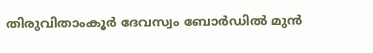തിരുവിതാംകൂർ ദേവസ്വം ബോർഡിൽ മുൻ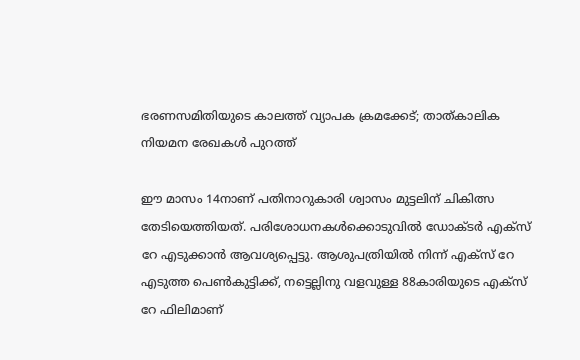ഭരണസമിതിയുടെ കാലത്ത് വ്യാപക ക്രമക്കേട്; താത്കാലിക നിയമന രേഖകൾ പുറത്ത്

ഈ മാസം 14നാണ് പതിനാറുകാരി ശ്വാസം മുട്ടലിന് ചികിത്സ തേടിയെത്തിയത്. പരിശോധനകള്‍ക്കൊടുവില്‍ ഡോക്‌ടര്‍ എക്സ് റേ എടുക്കാന്‍ ആവശ്യപ്പെട്ടു. ആശുപത്രിയില്‍ നിന്ന് എക്സ് റേ എടുത്ത പെണ്‍കുട്ടിക്ക്, നട്ടെല്ലിനു വളവുള്ള 88കാരിയുടെ എക്സ് റേ ഫിലിമാണ്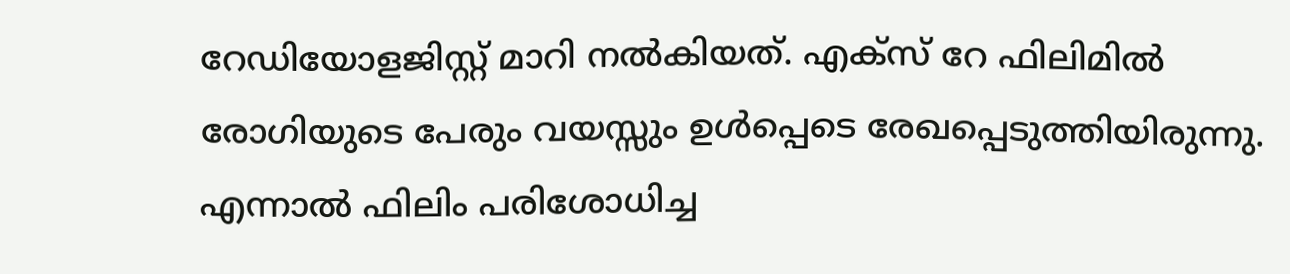റേഡിയോളജിസ്റ്റ് മാറി നല്‍കിയത്. എക്സ് റേ ഫിലിമില്‍ രോഗിയുടെ പേരും വയസ്സും ഉള്‍പ്പെടെ രേഖപ്പെടുത്തിയിരുന്നു. എന്നാല്‍ ഫിലിം പരിശോധിച്ച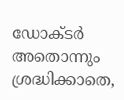ഡോക്‌ടര്‍ അതൊന്നും ശ്രദ്ധിക്കാതെ,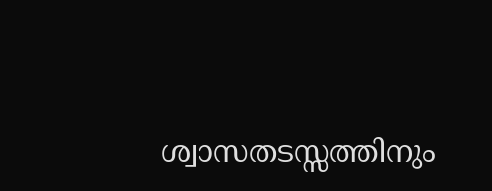ശ്വാസതടസ്സത്തിനും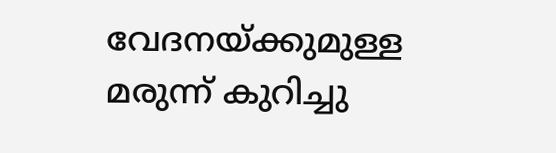വേദനയ്ക്കുമുള്ള മരുന്ന് കുറിച്ചു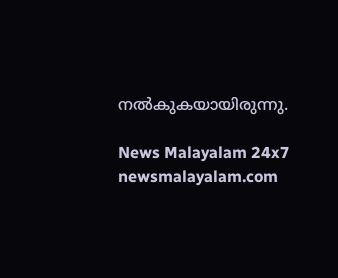നല്‍കുകയായിരുന്നു.

News Malayalam 24x7
newsmalayalam.com